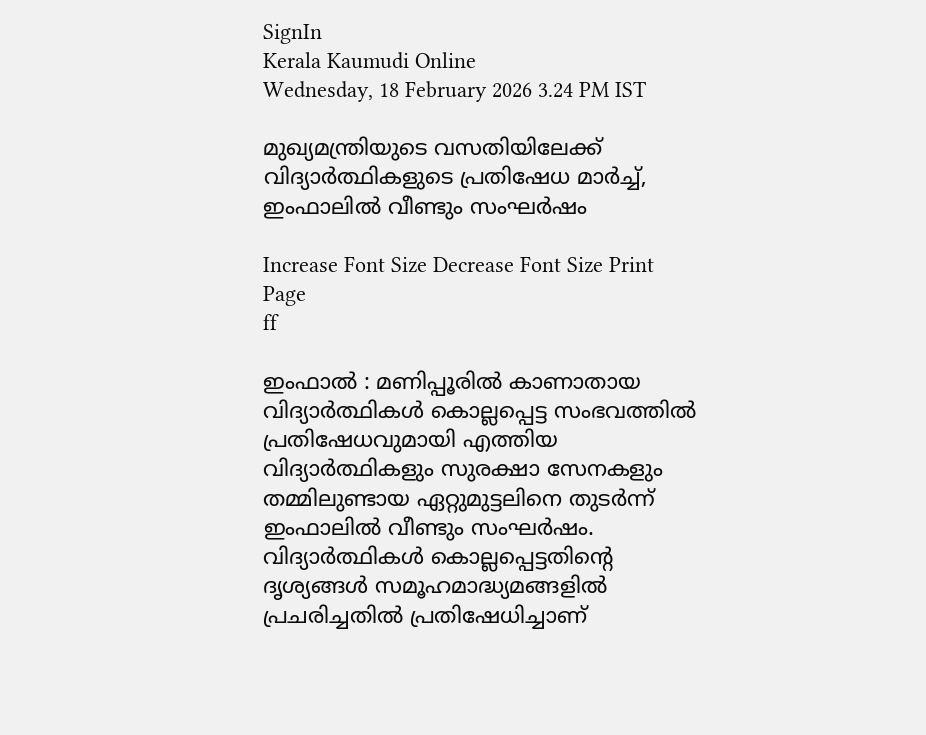SignIn
Kerala Kaumudi Online
Wednesday, 18 February 2026 3.24 PM IST

മുഖ്യമന്ത്രിയുടെ വസതിയിലേക്ക് വിദ്യാർത്ഥികളുടെ പ്രതിഷേധ മാർച്ച്, ഇംഫാലിൽ വീണ്ടും സംഘർഷം

Increase Font Size Decrease Font Size Print Page
ff

ഇംഫാൽ : മണിപ്പൂരിൽ കാണാതായ വിദ്യാർത്ഥികൾ കൊല്ലപ്പെട്ട സംഭവത്തിൽ പ്രതിഷേധവുമായി എത്തിയ വിദ്യാർത്ഥികളും സുരക്ഷാ സേനകളും തമ്മിലുണ്ടായ ഏറ്റുമുട്ടലിനെ തുടർന്ന് ഇംഫാലിൽ വീണ്ടും സംഘർഷം. വിദ്യാർത്ഥികൾ കൊല്ലപ്പെട്ടതിന്റെ ദൃശ്യങ്ങൾ സമൂഹമാദ്ധ്യമങ്ങളിൽ പ്രചരിച്ചതിൽ പ്രതിഷേധിച്ചാണ്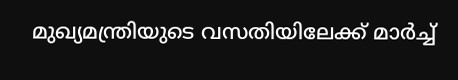മുഖ്യമന്ത്രിയുടെ വസതിയിലേക്ക് മാർച്ച്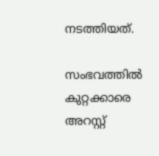നടത്തിയത്.

സംഭവത്തിൽ കുറ്റക്കാരെ അറസ്റ്റ്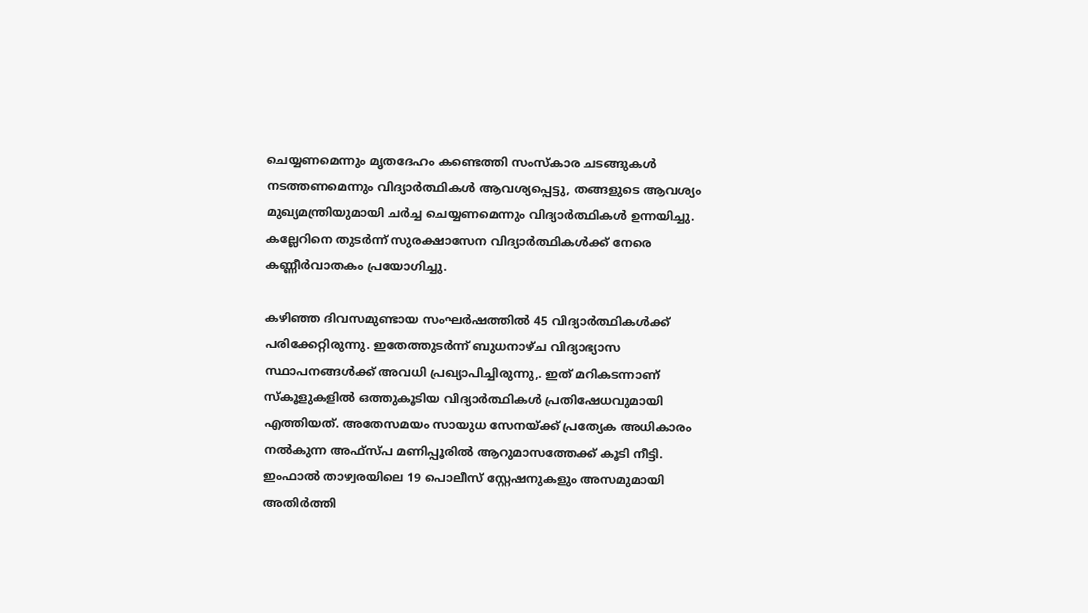ചെയ്യണമെന്നും മൃതദേഹം കണ്ടെത്തി സംസ്‌കാര ചടങ്ങുകൾ നടത്തണമെന്നും വിദ്യാർത്ഥികൾ ആവശ്യപ്പെട്ടു, തങ്ങളുടെ ആവശ്യം മുഖ്യമന്ത്രിയുമായി ചർച്ച ചെയ്യണമെന്നും വിദ്യാർത്ഥികൾ ഉന്നയിച്ചു. കല്ലേറിനെ തുടർന്ന് സുരക്ഷാസേന വിദ്യാർത്ഥികൾക്ക് നേരെ കണ്ണീർവാതകം പ്രയോഗിച്ചു.

കഴിഞ്ഞ ദിവസമുണ്ടായ സംഘർഷത്തിൽ 45 വിദ്യാർത്ഥികൾക്ക് പരിക്കേറ്റിരുന്നു. ഇതേത്തുടർന്ന് ബുധനാഴ്ച വിദ്യാഭ്യാസ സ്ഥാപനങ്ങൾക്ക് അവധി പ്രഖ്യാപിച്ചിരുന്നു,. ഇത് മറികടന്നാണ് സ്‌കൂളുകളിൽ ഒത്തുകൂടിയ വിദ്യാർത്ഥികൾ പ്രതിഷേധവുമായി എത്തിയത്. അതേസമയം സായുധ സേനയ്ക്ക് പ്രത്യേക അധികാരം നൽകുന്ന അഫ്സ്പ മണിപ്പൂരിൽ ആറുമാസത്തേക്ക് കൂടി നീട്ടി. ഇംഫാൽ താഴ്വരയിലെ 19 പൊലീസ് സ്റ്റേഷനുകളും അസമുമായി അതിർത്തി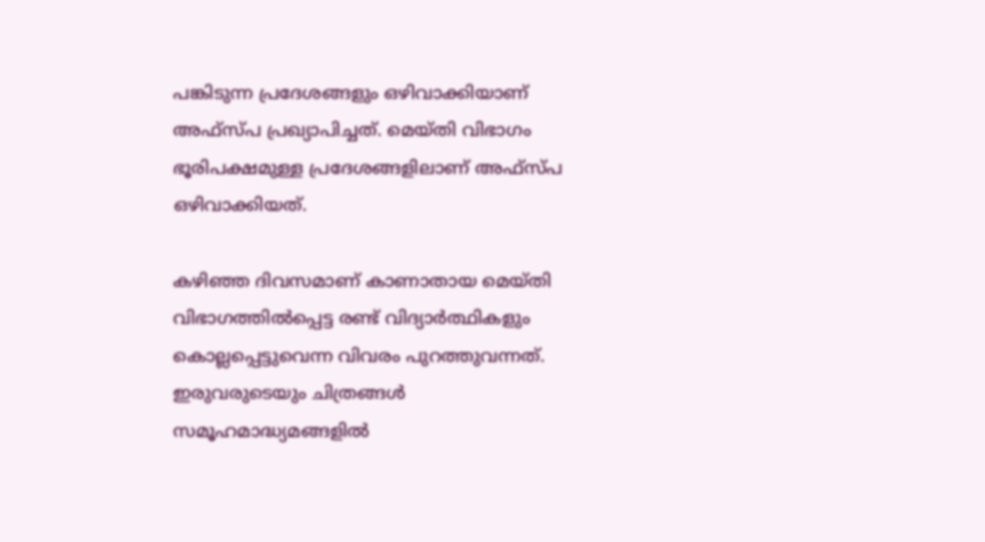പങ്കിടുന്ന പ്രദേശങ്ങളും ഒഴിവാക്കിയാണ് അഫ്സ്പ പ്രഖ്യാപിച്ചത്. മെയ്തി വിഭാഗം ഭൂരിപക്ഷമുള്ള പ്രദേശങ്ങളിലാണ് അഫ്സ്പ ഒഴിവാക്കിയത്.

കഴിഞ്ഞ ദിവസമാണ് കാണാതായ മെയ്തി വിഭാഗത്തിൽപ്പെട്ട രണ്ട് വിദ്യാർത്ഥികളും കൊല്ലപ്പെട്ടുവെന്ന വിവരം പുറത്തുവന്നത്. ഇരുവരുടെയും ചിത്രങ്ങൾ സമൂഹമാദ്ധ്യമങ്ങളിൽ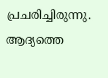പ്രചരിച്ചിരുന്നു. ആദ്യത്തെ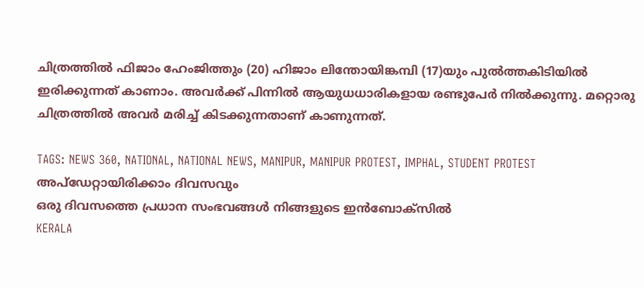ചിത്രത്തിൽ ഫിജാം ഹേംജിത്തും (20) ഹിജാം ലിന്തോയിങ്കമ്പി (17)യും പുൽത്തകിടിയിൽ ഇരിക്കുന്നത് കാണാം. അവർക്ക് പിന്നിൽ ആയുധധാരികളായ രണ്ടുപേർ നിൽക്കുന്നു. മറ്റൊരു ചിത്രത്തിൽ അവർ മരിച്ച് കിടക്കുന്നതാണ് കാണുന്നത്.

TAGS: NEWS 360, NATIONAL, NATIONAL NEWS, MANIPUR, MANIPUR PROTEST, IMPHAL, STUDENT PROTEST
അപ്ഡേറ്റായിരിക്കാം ദിവസവും
ഒരു ദിവസത്തെ പ്രധാന സംഭവങ്ങൾ നിങ്ങളുടെ ഇൻബോക്സിൽ
KERALA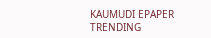KAUMUDI EPAPER
TRENDING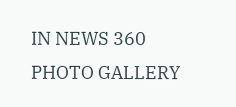IN NEWS 360
PHOTO GALLERY